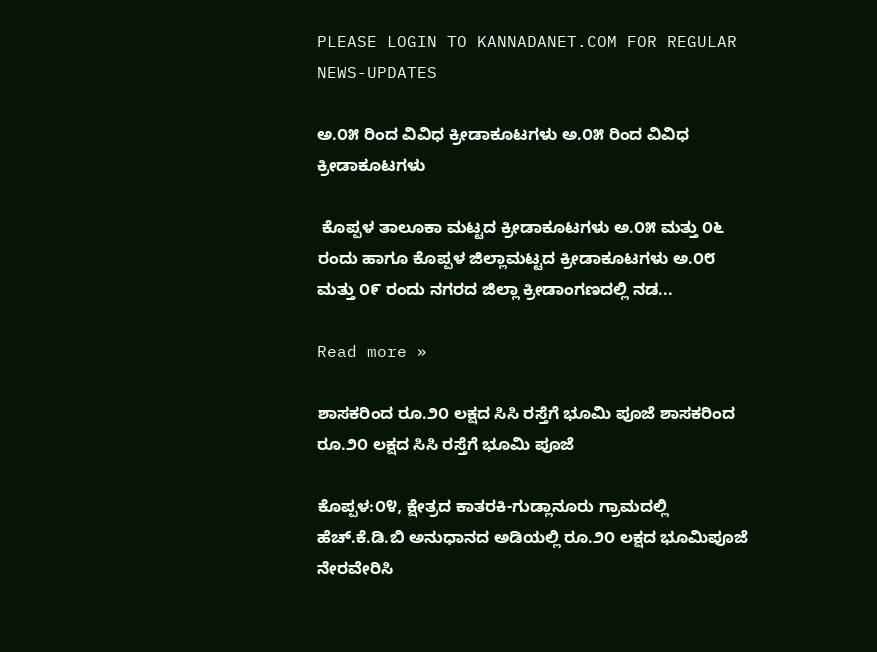PLEASE LOGIN TO KANNADANET.COM FOR REGULAR NEWS-UPDATES

ಅ.೦೫ ರಿಂದ ವಿವಿಧ ಕ್ರೀಡಾಕೂಟಗಳು ಅ.೦೫ ರಿಂದ ವಿವಿಧ ಕ್ರೀಡಾಕೂಟಗಳು

 ಕೊಪ್ಪಳ ತಾಲೂಕಾ ಮಟ್ಟದ ಕ್ರೀಡಾಕೂಟಗಳು ಅ.೦೫ ಮತ್ತು ೦೬ ರಂದು ಹಾಗೂ ಕೊಪ್ಪಳ ಜಿಲ್ಲಾಮಟ್ಟದ ಕ್ರೀಡಾಕೂಟಗಳು ಅ.೦೮ ಮತ್ತು ೦೯ ರಂದು ನಗರದ ಜಿಲ್ಲಾ ಕ್ರೀಡಾಂಗಣದಲ್ಲಿ ನಡ...

Read more »

ಶಾಸಕರಿಂದ ರೂ.೨೦ ಲಕ್ಷದ ಸಿಸಿ ರಸ್ತೆಗೆ ಭೂಮಿ ಪೂಜೆ ಶಾಸಕರಿಂದ ರೂ.೨೦ ಲಕ್ಷದ ಸಿಸಿ ರಸ್ತೆಗೆ ಭೂಮಿ ಪೂಜೆ

ಕೊಪ್ಪಳ:೦೪, ಕ್ಷೇತ್ರದ ಕಾತರಕಿ-ಗುಡ್ಲಾನೂರು ಗ್ರಾಮದಲ್ಲಿ ಹೆಚ್.ಕೆ.ಡಿ.ಬಿ ಅನುಧಾನದ ಅಡಿಯಲ್ಲಿ ರೂ.೨೦ ಲಕ್ಷದ ಭೂಮಿಪೂಜೆ ನೇರವೇರಿಸಿ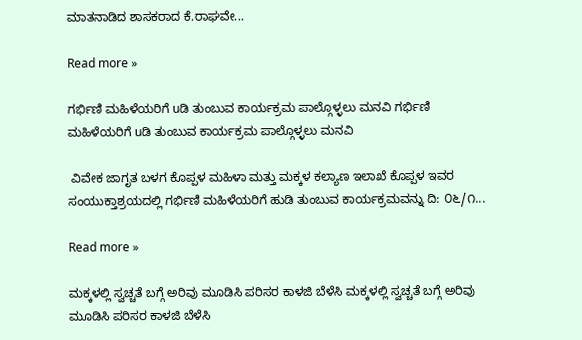ಮಾತನಾಡಿದ ಶಾಸಕರಾದ ಕೆ.ರಾಘವೇ...

Read more »

ಗರ್ಭಿಣಿ ಮಹಿಳೆಯರಿಗೆ uಡಿ ತುಂಬುವ ಕಾರ್ಯಕ್ರಮ ಪಾಲ್ಗೊಳ್ಳಲು ಮನವಿ ಗರ್ಭಿಣಿ ಮಹಿಳೆಯರಿಗೆ uಡಿ ತುಂಬುವ ಕಾರ್ಯಕ್ರಮ ಪಾಲ್ಗೊಳ್ಳಲು ಮನವಿ

 ವಿವೇಕ ಜಾಗೃತ ಬಳಗ ಕೊಪ್ಪಳ ಮಹಿಳಾ ಮತ್ತು ಮಕ್ಕಳ ಕಲ್ಯಾಣ ಇಲಾಖೆ ಕೊಪ್ಪಳ ಇವರ ಸಂಯುಕ್ತಾಶ್ರಯದಲ್ಲಿ ಗರ್ಭಿಣಿ ಮಹಿಳೆಯರಿಗೆ ಹುಡಿ ತುಂಬುವ ಕಾರ್ಯಕ್ರಮವನ್ನು ದಿ: ೦೬/೧...

Read more »

ಮಕ್ಕಳಲ್ಲಿ ಸ್ವಚ್ಚತೆ ಬಗ್ಗೆ ಅರಿವು ಮೂಡಿಸಿ ಪರಿಸರ ಕಾಳಜಿ ಬೆಳೆಸಿ ಮಕ್ಕಳಲ್ಲಿ ಸ್ವಚ್ಚತೆ ಬಗ್ಗೆ ಅರಿವು ಮೂಡಿಸಿ ಪರಿಸರ ಕಾಳಜಿ ಬೆಳೆಸಿ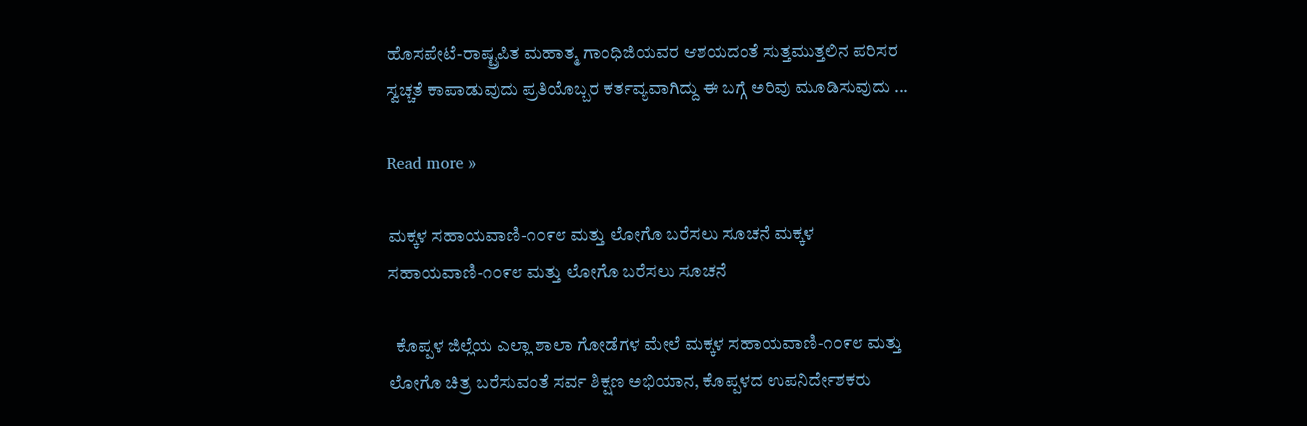ಹೊಸಪೇಟೆ-ರಾಷ್ಟ್ರಪಿತ ಮಹಾತ್ಮ ಗಾಂಧಿಜಿಯವರ ಆಶಯದಂತೆ ಸುತ್ತಮುತ್ತಲಿನ ಪರಿಸರ ಸ್ವಚ್ಚತೆ ಕಾಪಾಡುವುದು ಪ್ರತಿಯೊಬ್ಬರ ಕರ್ತವ್ಯವಾಗಿದ್ದು ಈ ಬಗ್ಗೆ ಅರಿವು ಮೂಡಿಸುವುದು ...

Read more »

ಮಕ್ಕಳ ಸಹಾಯವಾಣಿ-೧೦೯೮ ಮತ್ತು ಲೋಗೊ ಬರೆಸಲು ಸೂಚನೆ ಮಕ್ಕಳ ಸಹಾಯವಾಣಿ-೧೦೯೮ ಮತ್ತು ಲೋಗೊ ಬರೆಸಲು ಸೂಚನೆ

  ಕೊಪ್ಪಳ ಜಿಲ್ಲೆಯ ಎಲ್ಲಾ ಶಾಲಾ ಗೋಡೆಗಳ ಮೇಲೆ ಮಕ್ಕಳ ಸಹಾಯವಾಣಿ-೧೦೯೮ ಮತ್ತು ಲೋಗೊ ಚಿತ್ರ ಬರೆಸುವಂತೆ ಸರ್ವ ಶಿಕ್ಷಣ ಅಭಿಯಾನ, ಕೊಪ್ಪಳದ ಉಪನಿರ್ದೇಶಕರು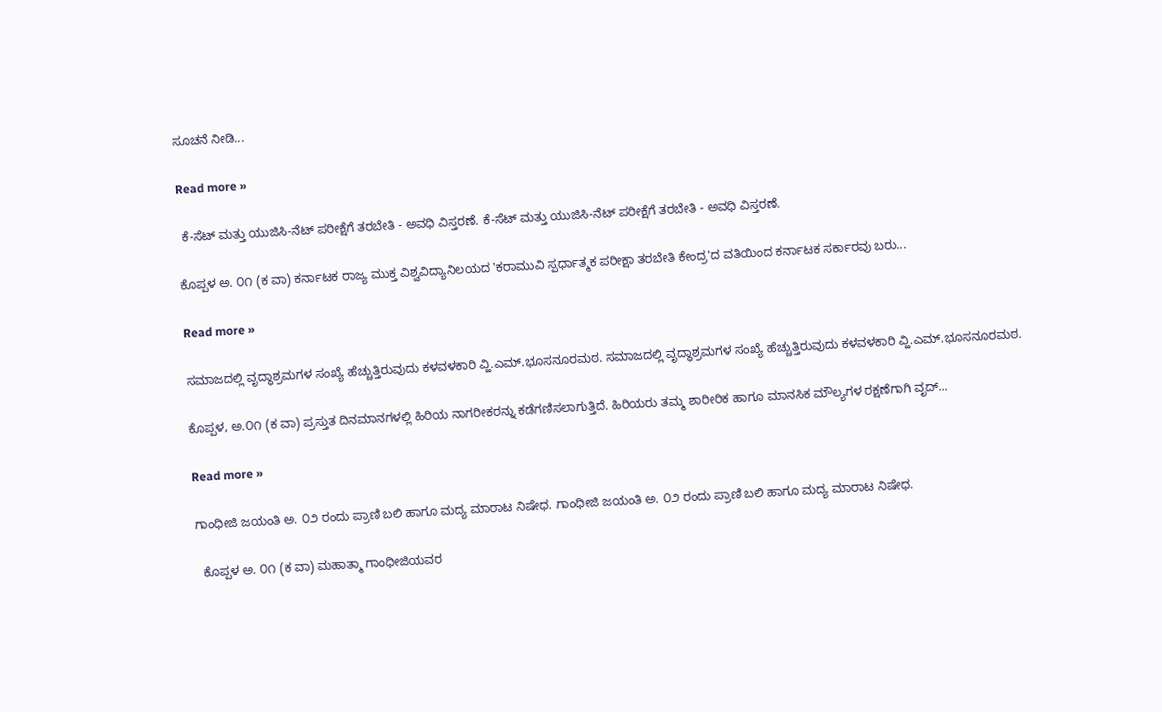ಸೂಚನೆ ನೀಡಿ...

Read more »

 ಕೆ-ಸೆಟ್ ಮತ್ತು ಯುಜಿಸಿ-ನೆಟ್ ಪರೀಕ್ಷೆಗೆ ತರಬೇತಿ - ಅವಧಿ ವಿಸ್ತರಣೆ. ಕೆ-ಸೆಟ್ ಮತ್ತು ಯುಜಿಸಿ-ನೆಟ್ ಪರೀಕ್ಷೆಗೆ ತರಬೇತಿ - ಅವಧಿ ವಿಸ್ತರಣೆ.

ಕೊಪ್ಪಳ ಅ. ೦೧ (ಕ ವಾ) ಕರ್ನಾಟಕ ರಾಜ್ಯ ಮುಕ್ತ ವಿಶ್ವವಿದ್ಯಾನಿಲಯದ 'ಕರಾಮುವಿ ಸ್ಪರ್ಧಾತ್ಮಕ ಪರೀಕ್ಷಾ ತರಬೇತಿ ಕೇಂದ್ರ'ದ ವತಿಯಿಂದ ಕರ್ನಾಟಕ ಸರ್ಕಾರವು ಬರು...

Read more »

ಸಮಾಜದಲ್ಲಿ ವೃದ್ಧಾಶ್ರಮಗಳ ಸಂಖ್ಯೆ ಹೆಚ್ಚುತ್ತಿರುವುದು ಕಳವಳಕಾರಿ ವ್ಹಿ.ಎಮ್.ಭೂಸನೂರಮಠ. ಸಮಾಜದಲ್ಲಿ ವೃದ್ಧಾಶ್ರಮಗಳ ಸಂಖ್ಯೆ ಹೆಚ್ಚುತ್ತಿರುವುದು ಕಳವಳಕಾರಿ ವ್ಹಿ.ಎಮ್.ಭೂಸನೂರಮಠ.

ಕೊಪ್ಪಳ, ಅ.೦೧ (ಕ ವಾ) ಪ್ರಸ್ತುತ ದಿನಮಾನಗಳಲ್ಲಿ ಹಿರಿಯ ನಾಗರೀಕರನ್ನು ಕಡೆಗಣಿಸಲಾಗುತ್ತಿದೆ. ಹಿರಿಯರು ತಮ್ಮ ಶಾರೀರಿಕ ಹಾಗೂ ಮಾನಸಿಕ ಮೌಲ್ಯಗಳ ರಕ್ಷಣೆಗಾಗಿ ವೃದ್...

Read more »

ಗಾಂಧೀಜಿ ಜಯಂತಿ ಅ. ೦೨ ರಂದು ಪ್ರಾಣಿ ಬಲಿ ಹಾಗೂ ಮದ್ಯ ಮಾರಾಟ ನಿಷೇಧ. ಗಾಂಧೀಜಿ ಜಯಂತಿ ಅ. ೦೨ ರಂದು ಪ್ರಾಣಿ ಬಲಿ ಹಾಗೂ ಮದ್ಯ ಮಾರಾಟ ನಿಷೇಧ.

  ಕೊಪ್ಪಳ ಅ. ೦೧ (ಕ ವಾ) ಮಹಾತ್ಮಾ ಗಾಂಧೀಜಿಯವರ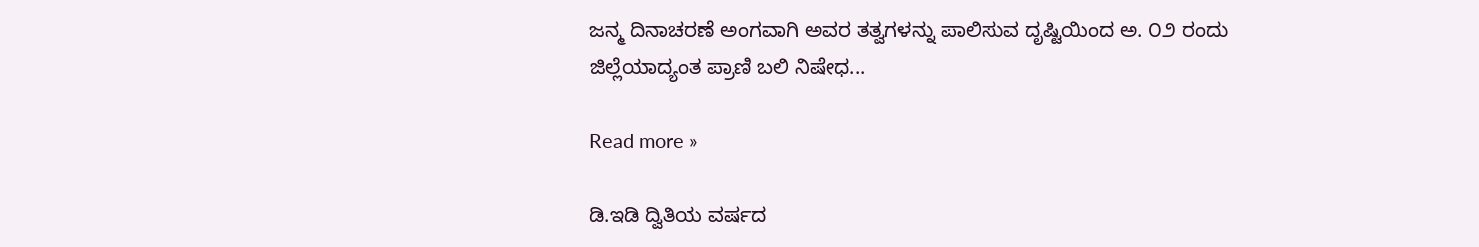ಜನ್ಮ ದಿನಾಚರಣೆ ಅಂಗವಾಗಿ ಅವರ ತತ್ವಗಳನ್ನು ಪಾಲಿಸುವ ದೃಷ್ಟಿಯಿಂದ ಅ. ೦೨ ರಂದು ಜಿಲ್ಲೆಯಾದ್ಯಂತ ಪ್ರಾಣಿ ಬಲಿ ನಿಷೇಧ...

Read more »

ಡಿ.ಇಡಿ ದ್ವಿತಿಯ ವರ್ಷದ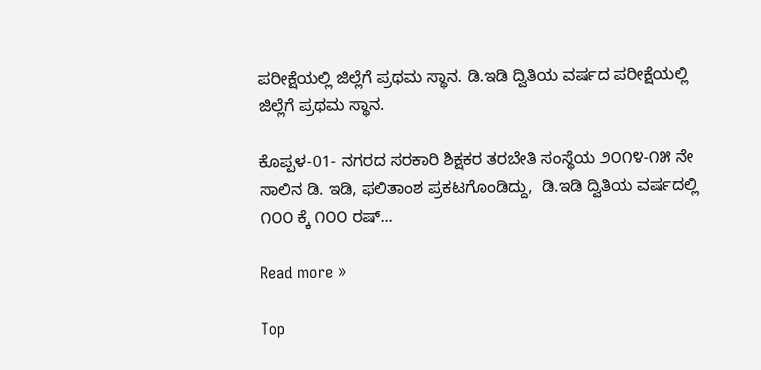ಪರೀಕ್ಷೆಯಲ್ಲಿ ಜಿಲ್ಲೆಗೆ ಪ್ರಥಮ ಸ್ಥಾನ. ಡಿ.ಇಡಿ ದ್ವಿತಿಯ ವರ್ಷದ ಪರೀಕ್ಷೆಯಲ್ಲಿ ಜಿಲ್ಲೆಗೆ ಪ್ರಥಮ ಸ್ಥಾನ.

ಕೊಪ್ಪಳ-01- ನಗರದ ಸರಕಾರಿ ಶಿಕ್ಷಕರ ತರಬೇತಿ ಸಂಸ್ಥೆಯ ೨೦೧೪-೧೫ ನೇ ಸಾಲಿನ ಡಿ. ಇಡಿ, ಫಲಿತಾಂಶ ಪ್ರಕಟಗೊಂಡಿದ್ದು,  ಡಿ.ಇಡಿ ದ್ವಿತಿಯ ವರ್ಷದಲ್ಲಿ ೧೦೦ ಕ್ಕೆ ೧೦೦ ರಷ್...

Read more »

Top